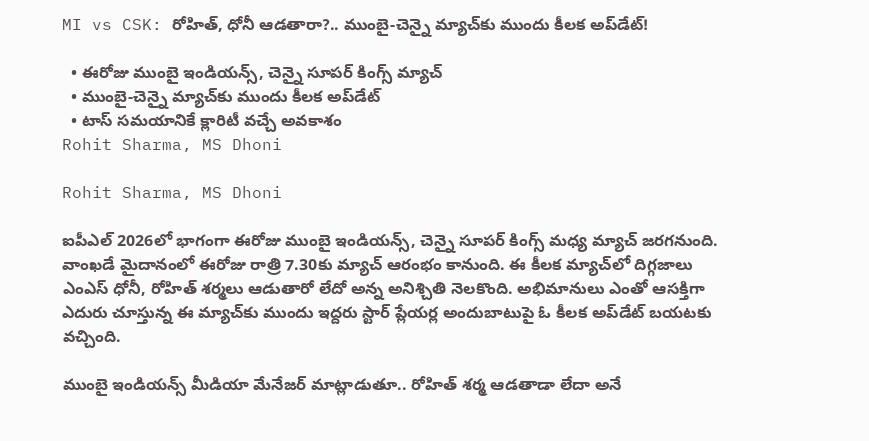MI vs CSK: రోహిత్, ధోనీ ఆడతారా?.. ముంబై-చెన్నై మ్యాచ్‌కు ముందు కీలక అప్‌డేట్!

  • ఈరోజు ముంబై ఇండియన్స్, చెన్నై సూపర్ కింగ్స్ మ్యాచ్
  • ముంబై-చెన్నై మ్యాచ్‌కు ముందు కీలక అప్‌డేట్
  • టాస్ సమయానికే క్లారిటీ వచ్చే అవకాశం
Rohit Sharma, MS Dhoni

Rohit Sharma, MS Dhoni

ఐపీఎల్ 2026లో భాగంగా ఈరోజు ముంబై ఇండియన్స్, చెన్నై సూపర్ కింగ్స్ మధ్య మ్యాచ్ జరగనుంది. వాంఖడే మైదానంలో ఈరోజు రాత్రి 7.30కు మ్యాచ్ ఆరంభం కానుంది. ఈ కీలక మ్యాచ్‌లో దిగ్గజాలు ఎంఎస్ ధోనీ, రోహిత్ శర్మలు ఆడుతారో లేదో అన్న అనిశ్చితి నెలకొంది. అభిమానులు ఎంతో ఆసక్తిగా ఎదురు చూస్తున్న ఈ మ్యాచ్‌కు ముందు ఇద్దరు స్టార్ ప్లేయర్ల అందుబాటుపై ఓ కీలక అప్‌డేట్ బయటకు వచ్చింది.

ముంబై ఇండియన్స్ మీడియా మేనేజర్ మాట్లాడుతూ.. రోహిత్ శర్మ ఆడతాడా లేదా అనే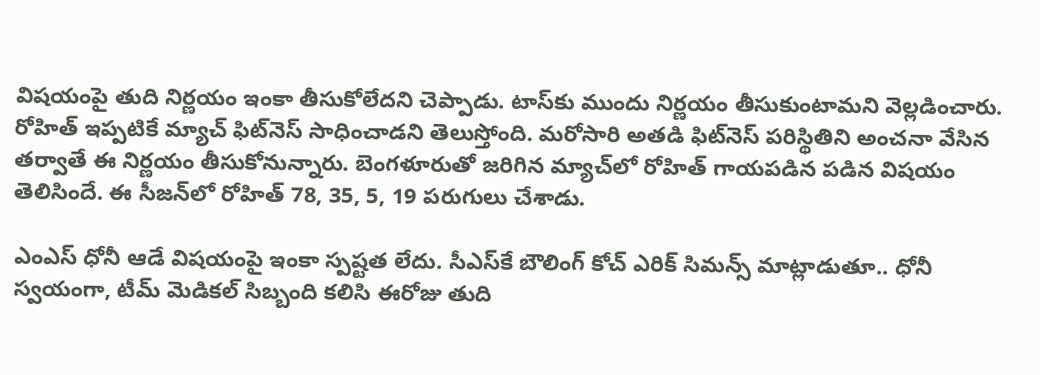విషయంపై తుది నిర్ణయం ఇంకా తీసుకోలేదని చెప్పాడు. టాస్‌కు ముందు నిర్ణయం తీసుకుంటామని వెల్లడించారు. రోహిత్ ఇప్పటికే మ్యాచ్ ఫిట్‌నెస్ సాధించాడని తెలుస్తోంది. మరోసారి అతడి ఫిట్‌నెస్ పరిస్థితిని అంచనా వేసిన తర్వాతే ఈ నిర్ణయం తీసుకోనున్నారు. బెంగళూరుతో జరిగిన మ్యాచ్‌లో రోహిత్ గాయపడిన పడిన విషయం తెలిసిందే. ఈ సీజన్‌లో రోహిత్ 78, 35, 5, 19 పరుగులు చేశాడు.

ఎంఎస్ ధోనీ ఆడే విషయంపై ఇంకా స్పష్టత లేదు. సీఎస్‌కే బౌలింగ్ కోచ్ ఎరిక్ సిమన్స్ మాట్లాడుతూ.. ధోనీ స్వయంగా, టీమ్ మెడికల్ సిబ్బంది కలిసి ఈరోజు తుది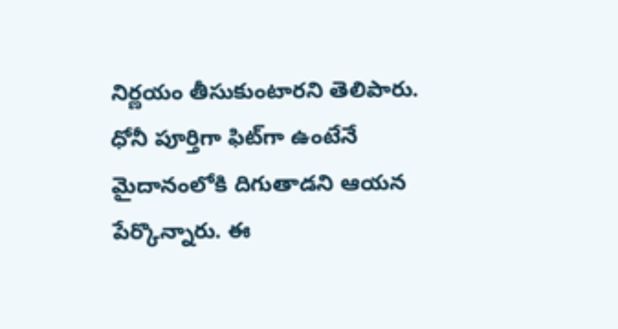నిర్ణయం తీసుకుంటారని తెలిపారు. ధోనీ పూర్తిగా ఫిట్‌గా ఉంటేనే మైదానంలోకి దిగుతాడని ఆయన పేర్కొన్నారు. ఈ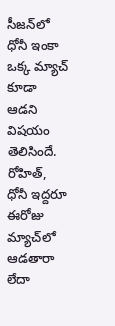సీజన్‌లో ధోనీ ఇంకా ఒక్క మ్యాచ్ కూడా ఆడని విషయం తెలిసిందే. రోహిత్, ధోనీ ఇద్దరూ ఈరోజు మ్యాచ్‌లో ఆడతారా లేదా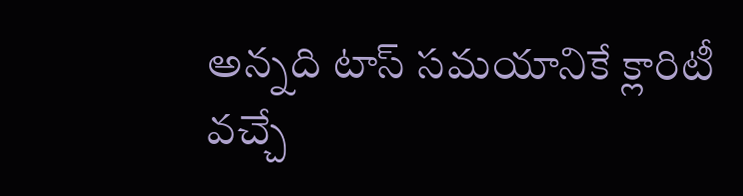అన్నది టాస్ సమయానికే క్లారిటీ వచ్చే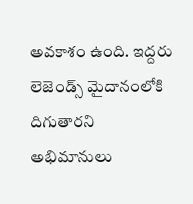అవకాశం ఉంది. ఇద్దరు లెజెండ్స్ మైదానంలోకి దిగుతారని అభిమానులు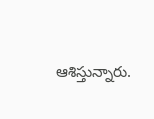ఆశిస్తున్నారు.